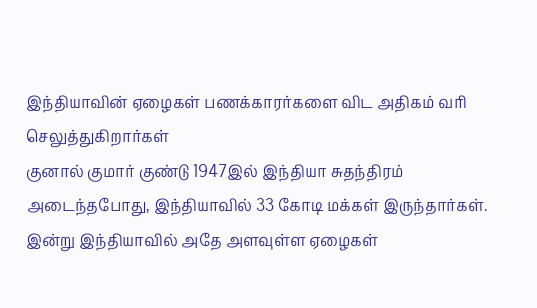இந்தியாவின் ஏழைகள் பணக்காரர்களை விட அதிகம் வரி செலுத்துகிறார்கள்
குனால் குமார் குண்டு 1947இல் இந்தியா சுதந்திரம் அடைந்தபோது, இந்தியாவில் 33 கோடி மக்கள் இருந்தார்கள். இன்று இந்தியாவில் அதே அளவுள்ள ஏழைகள்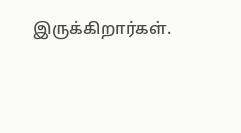இருக்கிறார்கள்.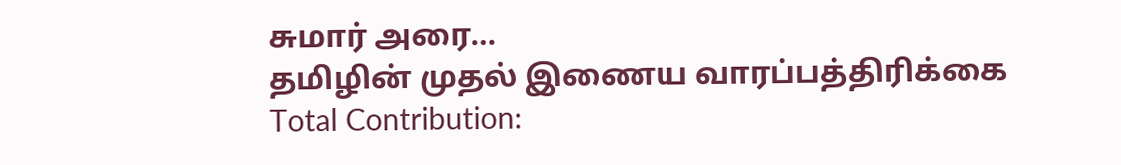சுமார் அரை…
தமிழின் முதல் இணைய வாரப்பத்திரிக்கை
Total Contribution: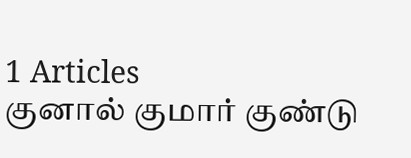1 Articles
குனால் குமார் குண்டு